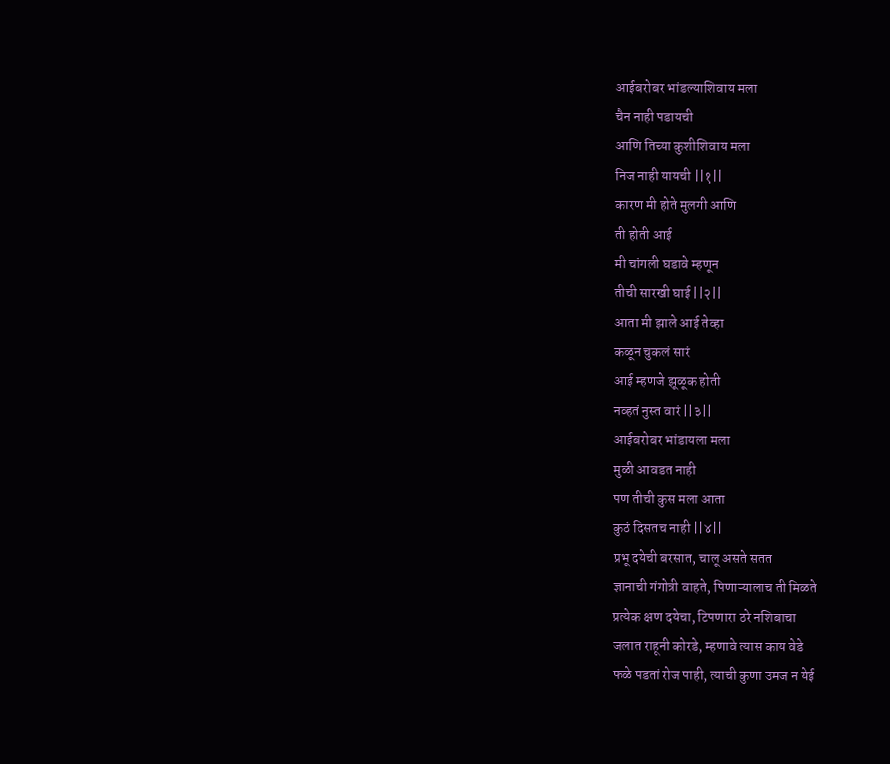आईबरोबर भांडल्याशिवाय मला
चैन नाही पडायची
आणि तिच्या कुशीशिवाय मला
निज नाही यायची ||१||
कारण मी होते मुलगी आणि
ती होती आई
मी चांगली घडावे म्हणून
तीची सारखी घाई ||२||
आता मी झाले आई तेव्हा
कळून चुकलं सारं
आई म्हणजे झूळूक होती
नव्हतं नुस्त वारं ||३||
आईबरोबर भांडायला मला
मुळी आवडत नाही
पण तीची कुस मला आता
कुठं दिसतच नाही ||४||
प्रभू दयेची बरसात, चालू असते सतत
ज्ञानाची गंगोत्री वाहते, पिणाऱ्यालाच ती मिळते
प्रत्येक क्षण दयेचा, टिपणारा ठरे नशिबाचा
जलात राहूनी कोरडे, म्हणावे त्यास काय वेडे
फळे पडतां रोज पाही, त्याची कुणा उमज न येई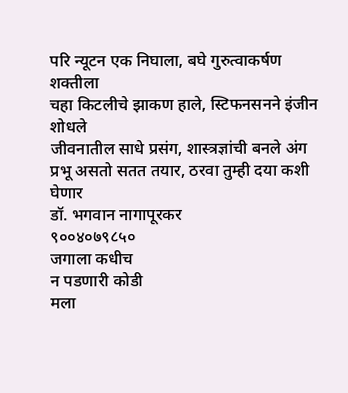परि न्यूटन एक निघाला, बघे गुरुत्वाकर्षण शक्तीला
चहा किटलीचे झाकण हाले, स्टिफनसनने इंजीन शोधले
जीवनातील साधे प्रसंग, शास्त्रज्ञांची बनले अंग
प्रभू असतो सतत तयार, ठरवा तुम्ही दया कशी घेणार
डॉ. भगवान नागापूरकर
९००४०७९८५०
जगाला कधीच
न पडणारी कोडी
मला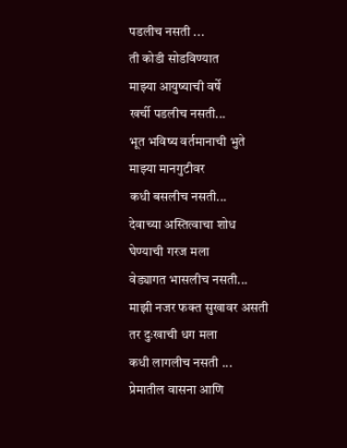पडलीच नसती ...
ती कोडी सोडविण्यात
माझ्या आयुष्याची वर्षे
खर्ची पडलीच नसती...
भूत भविष्य वर्तमानाची भुते
माझ्या मानगुटीवर
कधी बसलीच नसती...
देवाच्या अस्तित्वाचा शोध
घेण्याची गरज मला
वेड्यागत भासलीच नसती...
माझी नजर फक्त सुखावर असती
तर दुःखाची धग मला
कधी लागलीच नसती ...
प्रेमातील वासना आणि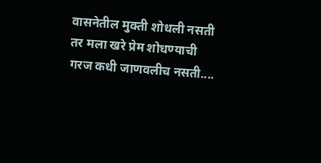वासनेतील मुक्ती शोधली नसती
तर मला खरे प्रेम शोधण्याची
गरज कधी जाणवलीच नसती....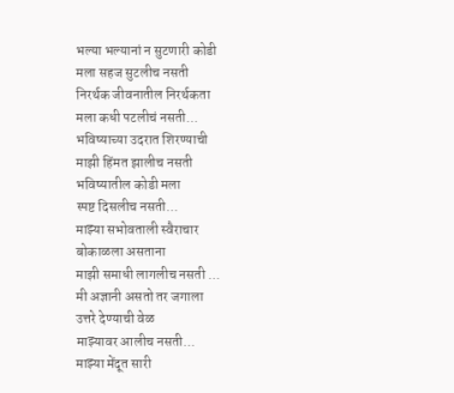भल्या भल्यानां न सुटणारी कोडी
मला सहज सुटलीच नसती
निरर्थक जीवनातील निरर्थकता
मला कधी पटलीचं नसती...
भविष्याच्या उदरात शिरण्याची
माझी हिंमत झालीच नसती
भविष्यातील कोडी मला
स्पष्ट दिसलीच नसती...
माझ्या सभोवताली स्वैराचार
बोकाळला असताना
माझी समाधी लागलीच नसती ...
मी अज्ञानी असतो तर जगाला
उत्तरे देण्याची वेळ
माझ्यावर आलीच नसती...
माझ्या मेंदूत सारी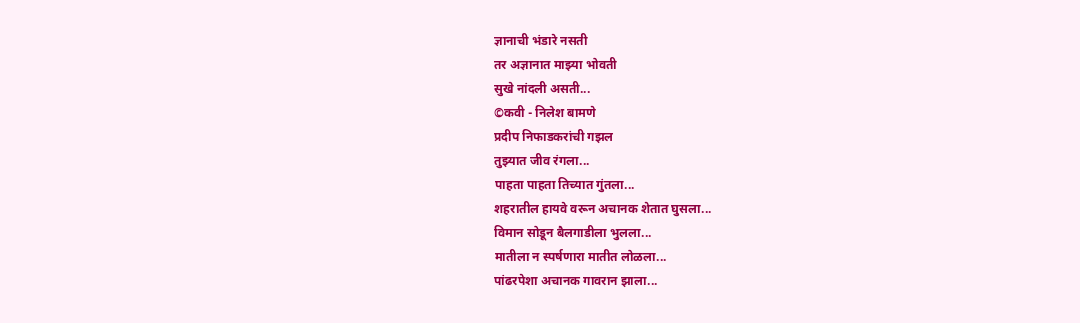ज्ञानाची भंडारे नसती
तर अज्ञानात माझ्या भोवती
सुखे नांदली असती...
©कवी - निलेश बामणे
प्रदीप निफाडकरांची गझल
तुझ्यात जीव रंगला...
पाहता पाहता तिच्यात गुंतला...
शहरातील हायवे वरून अचानक शेतात घुसला...
विमान सोडून बैलगाडीला भुलला...
मातीला न स्पर्षणारा मातीत लोळला...
पांढरपेशा अचानक गावरान झाला...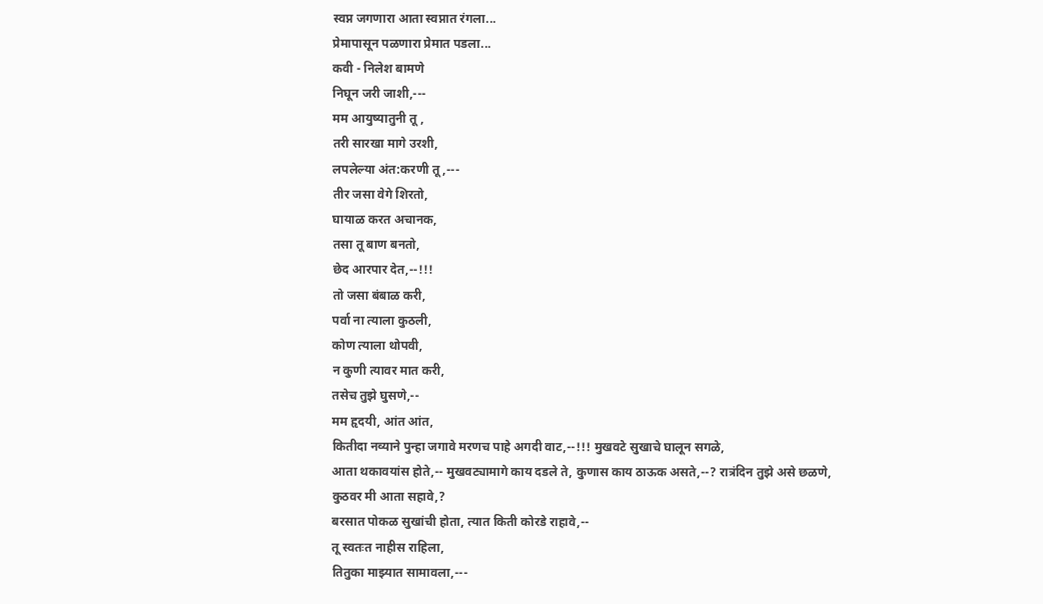स्वप्न जगणारा आता स्वप्नात रंगला...
प्रेमापासून पळणारा प्रेमात पडला...
कवी - निलेश बामणे
निघून जरी जाशी,---
मम आयुष्यातुनी तू ,
तरी सारखा मागे उरशी,
लपलेल्या अंत:करणी तू ,---
तीर जसा वेगे शिरतो,
घायाळ करत अचानक,
तसा तू बाण बनतो,
छेद आरपार देत,--!!!
तो जसा बंबाळ करी,
पर्वा ना त्याला कुठली,
कोण त्याला थोपवी,
न कुणी त्यावर मात करी,
तसेच तुझे घुसणे,--
मम हृदयी, आंत आंत,
कितीदा नव्याने पुन्हा जगावे मरणच पाहे अगदी वाट,--!!! मुखवटे सुखाचे घालून सगळे,
आता थकावयांस होते,-- मुखवट्यामागे काय दडले ते, कुणास काय ठाऊक असते,--? रात्रंदिन तुझे असे छळणे,
कुठवर मी आता सहावे,?
बरसात पोकळ सुखांची होता, त्यात किती कोरडे राहावे,--
तू स्वतःत नाहीस राहिला,
तितुका माझ्यात सामावला,---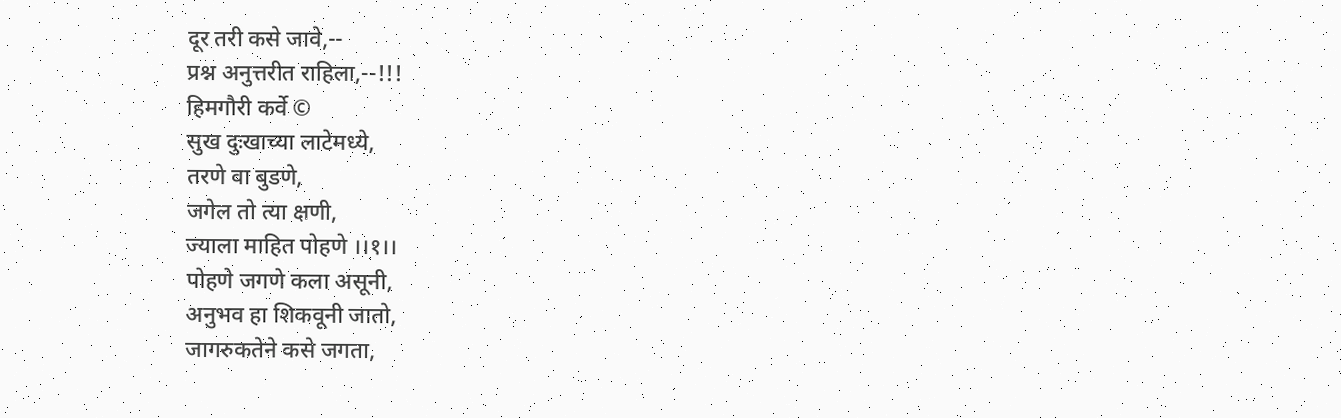दूर तरी कसे जावे,--
प्रश्न अनुत्तरीत राहिला,--!!!
हिमगौरी कर्वे ©
सुख दुःखाच्या लाटेमध्ये,
तरणे वा बुडणे,
जगेल तो त्या क्षणी,
ज्याला माहित पोहणे ।।१।।
पोहणे जगणे कला असूनी,
अनुभव हा शिकवूनी जातो,
जागरुकतेने कसे जगता,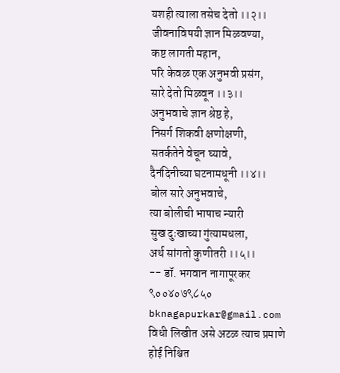यशही त्याला तसेच देतो ।।२।।
जीवनाविषयी ज्ञान मिळवण्या,
कष्ट लागती महान,
परि केवळ एक अनुभवी प्रसंग,
सारे देतो मिळवून ।।३।।
अनुभवाचे ज्ञान श्रेष्ठ हे,
निसर्ग शिकवी क्षणोक्षणी,
सतर्कतेने वेचून घ्यावे,
दैनंदिनीच्या घटनामधूनी ।।४।।
बोल सारे अनुभवाचे,
त्या बोलीची भाषाच न्यारी
सुख दुःखाच्या गुंत्यामधला,
अर्थ सांगतो कुणीतरी ।।५।।
-- डॉ. भगवान नागापूरकर
९००४०७९८५०
bknagapurkar@gmail.com
विधी लिखीत असे अटळ त्याच प्रमाणे होई निश्चित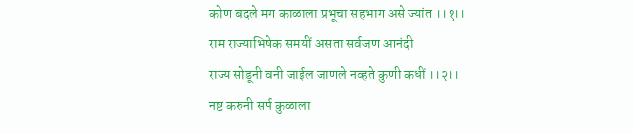कोण बदले मग काळाला प्रभूचा सहभाग असे ज्यांत ।।१।।
राम राज्याभिषेक समयीं असता सर्वजण आनंदी
राज्य सोडूनी वनी जाईल जाणले नव्हते कुणी कधीं ।।२।।
नष्ट करुनी सर्प कुळाला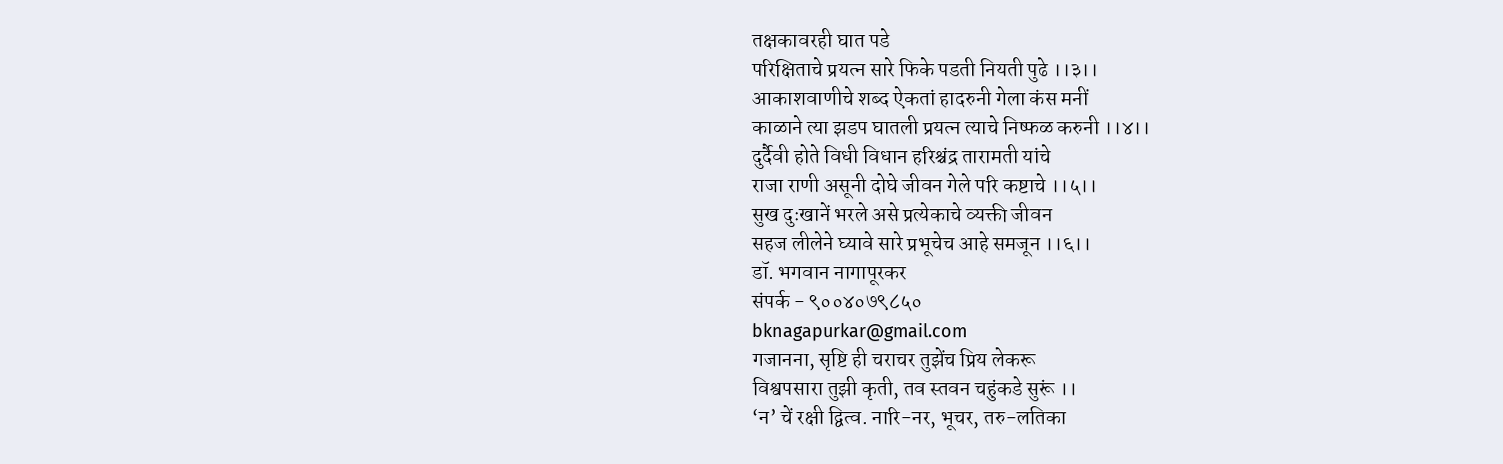तक्षकावरही घात पडे
परिक्षिताचे प्रयत्न सारे फिके पडती नियती पुढे ।।३।।
आकाशवाणीचे शब्द ऐकतां हादरुनी गेला कंस मनीं
काळाने त्या झडप घातली प्रयत्न त्याचे निष्फळ करुनी ।।४।।
दुर्दैवी होते विधी विधान हरिश्चंद्र तारामती यांचे
राजा राणी असूनी दोघे जीवन गेले परि कष्टाचे ।।५।।
सुख दुःखानें भरले असे प्रत्येकाचे व्यक्ती जीवन
सहज लीलेने घ्यावे सारे प्रभूचेच आहे समजून ।।६।।
डॉ. भगवान नागापूरकर
संपर्क - ९००४०७९८५०
bknagapurkar@gmail.com
गजानना, सृष्टि ही चराचर तुझेंच प्रिय लेकरू
विश्वपसारा तुझी कृती, तव स्तवन चहुंकडे सुरूं ।।
‘न’ चें रक्षी द्वित्व. नारि-नर, भूचर, तरु-लतिका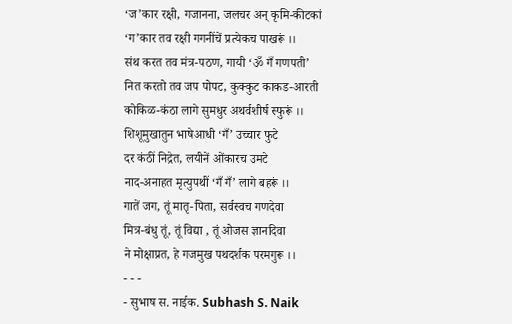‘ज’कार रक्षी, गजानना, जलचर अन् कृमि-कीटकां
‘ग’कार तव रक्षी गगनींचें प्रत्येकच पाखरूं ।।
संथ करत तव मंत्र-पठण, गायी ‘ॐ गँ गणपती’
नित करतो तव जप पोपट, कुक्कुट काकड-आरती
कोकिळ-कंठा लागे सुमधुर अथर्वशीर्ष स्फुरूं ।।
शिशूमुखातुन भाषेआधी ‘गँ’ उच्चार फुटे
दर कंठीं निद्रेत, लयीनें ओंकारच उमटे
नाद-अनाहत मृत्युपथीं ‘गँ गँ’ लागे बहरूं ।।
गातें जग, तूं मातृ-पिता, सर्वस्वच गणदेवा
मित्र-बंधु तूं, तूं विद्या , तूं ओजस ज्ञानदिवा
ने मोक्षाप्रत, हे गजमुख पथदर्शक परमगुरू ।।
- - -
- सुभाष स. नाईक. Subhash S. Naik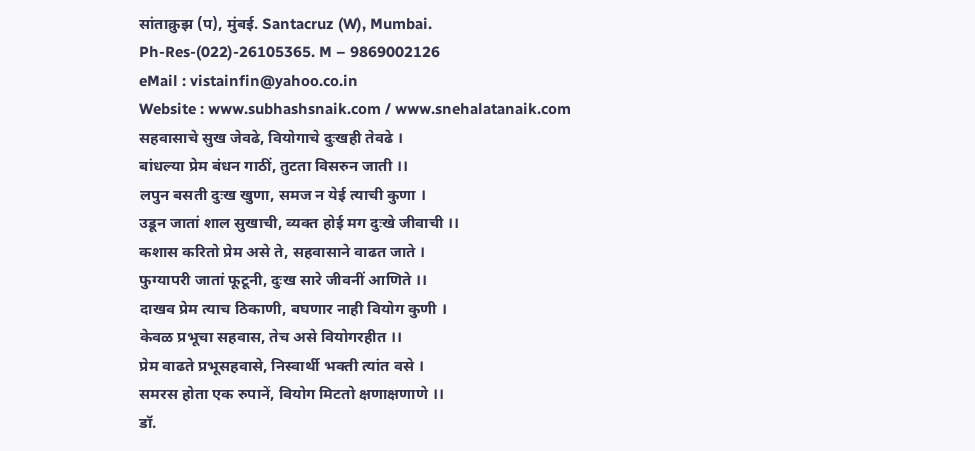सांताक्रुझ (प), मुंबई. Santacruz (W), Mumbai.
Ph-Res-(022)-26105365. M – 9869002126
eMail : vistainfin@yahoo.co.in
Website : www.subhashsnaik.com / www.snehalatanaik.com
सहवासाचे सुख जेवढे, वियोगाचे दुःखही तेवढे ।
बांधल्या प्रेम बंधन गाठीं, तुटता विसरुन जाती ।।
लपुन बसती दुःख खुणा, समज न येई त्याची कुणा ।
उडून जातां शाल सुखाची, व्यक्त होई मग दुःखे जीवाची ।।
कशास करितो प्रेम असे ते, सहवासाने वाढत जाते ।
फुग्यापरी जातां फूटूनी, दुःख सारे जीवनीं आणिते ।।
दाखव प्रेम त्याच ठिकाणी, बघणार नाही वियोग कुणी ।
केवळ प्रभूचा सहवास, तेच असे वियोगरहीत ।।
प्रेम वाढते प्रभूसहवासे, निस्वार्थी भक्ती त्यांत वसे ।
समरस होता एक रुपानें, वियोग मिटतो क्षणाक्षणाणे ।।
डॉ.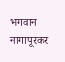भगवान नागापूरकर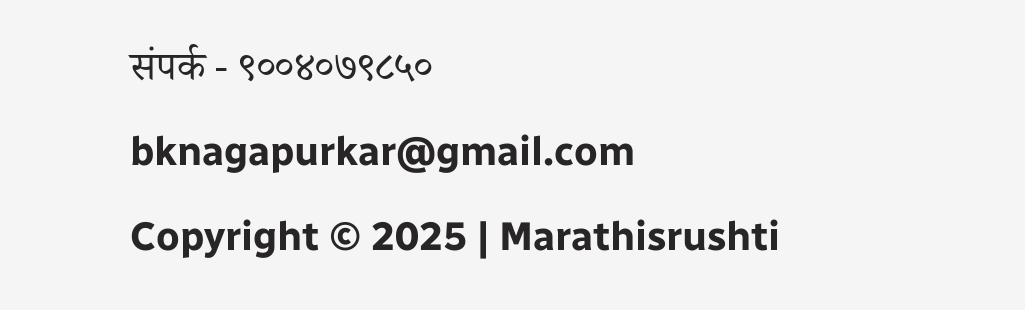संपर्क - ९००४०७९८५०
bknagapurkar@gmail.com
Copyright © 2025 | Marathisrushti